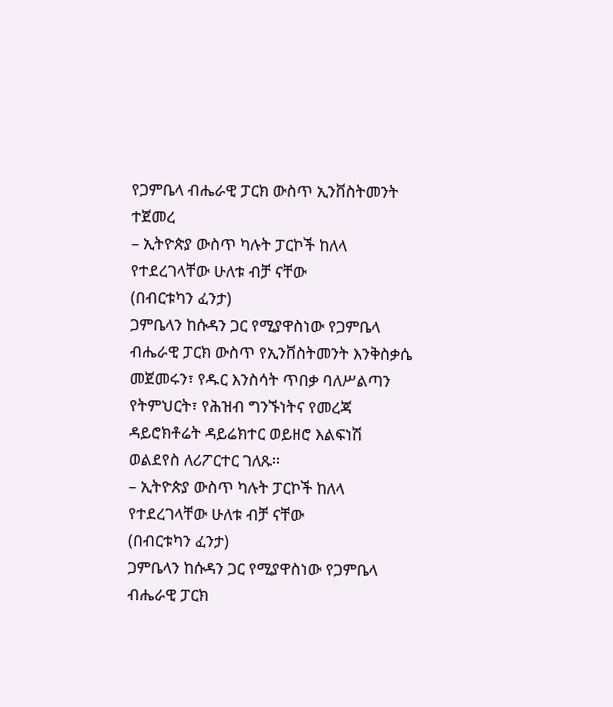የጋምቤላ ብሔራዊ ፓርክ ውስጥ ኢንቨስትመንት ተጀመረ
– ኢትዮጵያ ውስጥ ካሉት ፓርኮች ከለላ የተደረገላቸው ሁለቱ ብቻ ናቸው
(በብርቱካን ፈንታ)
ጋምቤላን ከሱዳን ጋር የሚያዋስነው የጋምቤላ ብሔራዊ ፓርክ ውስጥ የኢንቨስትመንት እንቅስቃሴ መጀመሩን፣ የዱር እንስሳት ጥበቃ ባለሥልጣን የትምህርት፣ የሕዝብ ግንኙነትና የመረጃ ዳይሮክቶሬት ዳይሬክተር ወይዘሮ እልፍነሽ ወልደየስ ለሪፖርተር ገለጹ፡፡
– ኢትዮጵያ ውስጥ ካሉት ፓርኮች ከለላ የተደረገላቸው ሁለቱ ብቻ ናቸው
(በብርቱካን ፈንታ)
ጋምቤላን ከሱዳን ጋር የሚያዋስነው የጋምቤላ ብሔራዊ ፓርክ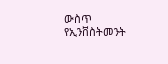ውስጥ የኢንቨስትመንት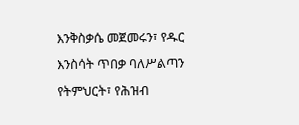እንቅስቃሴ መጀመሩን፣ የዱር እንስሳት ጥበቃ ባለሥልጣን የትምህርት፣ የሕዝብ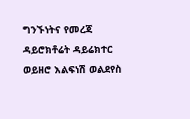ግንኙነትና የመረጃ ዳይሮክቶሬት ዳይሬክተር ወይዘሮ እልፍነሽ ወልደየስ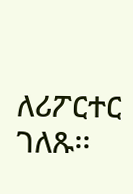ለሪፖርተር ገለጹ፡፡